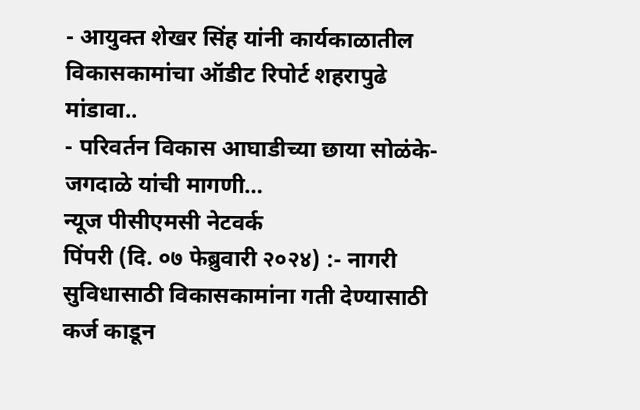- आयुक्त शेखर सिंह यांनी कार्यकाळातील विकासकामांचा ऑडीट रिपोर्ट शहरापुढे मांडावा..
- परिवर्तन विकास आघाडीच्या छाया सोळंके-जगदाळे यांची मागणी…
न्यूज पीसीएमसी नेटवर्क
पिंपरी (दि. ०७ फेब्रुवारी २०२४) :- नागरी सुविधासाठी विकासकामांना गती देण्यासाठी कर्ज काडून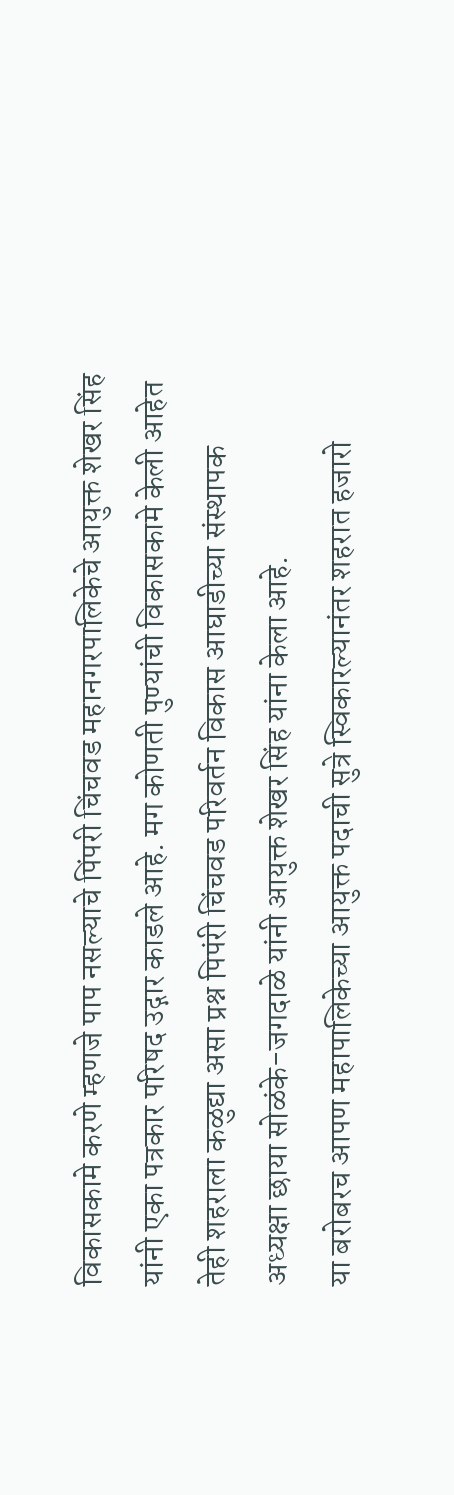विकासकामे करणे म्हणजे पाप नसल्याचे पिंपरी चिंचवड महानगरपालिकेचे आयुक्त शेखर सिंह यांनी एका पत्रकार परिषद उद्गार काडले आहे. मग कोणती पुण्यांची विकासकामे केली आहेत तेही शहराला कळुद्या असा प्रश्न पिपंरी चिंचवड परिवर्तन विकास आघाडीच्या संस्थापक अध्यक्षा छाया सोळंके-जगदाळे यांनी आयुक्त शेखर सिंह यांना केला आहे.
या बरोबरच आपण महापालिकेच्या आयुक्त पदाची सुत्रे स्विकारल्यानंतर शहरात हजारो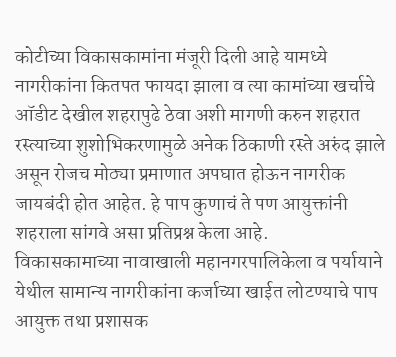कोटीच्या विकासकामांना मंजूरी दिली आहे यामध्ये नागरीकांना कितपत फायदा झाला व त्या कामांच्या खर्चाचे ऑडीट देखील शहरापुढे ठेवा अशी मागणी करुन शहरात रस्त्याच्या शुशोभिकरणामुळे अनेक ठिकाणी रस्ते अरुंद झाले असून रोजच मोठ्या प्रमाणात अपघात होऊन नागरीक जायबंदी होत आहेत. हे पाप कुणाचं ते पण आयुक्तांनी शहराला सांगवे असा प्रतिप्रश्न केला आहे.
विकासकामाच्या नावाखाली महानगरपालिकेला व पर्यायाने येथील सामान्य नागरीकांना कर्जाच्या खाईत लोटण्याचे पाप आयुक्त तथा प्रशासक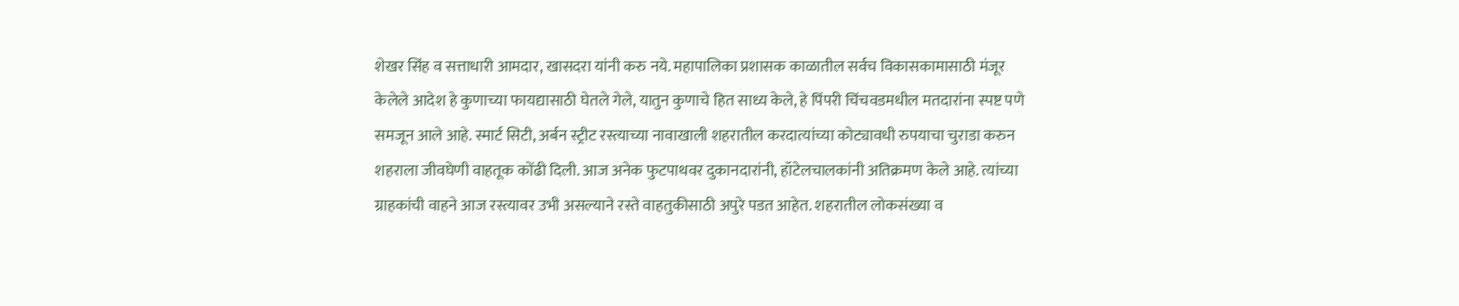शेखर सिंह व सत्ताधारी आमदार, खासदरा यांनी करु नये. महापालिका प्रशासक काळातील सर्वच विकासकामासाठी मंजूर केलेले आदेश हे कुणाच्या फायद्यासाठी घेतले गेले, यातुन कुणाचे हित साध्य केले, हे पिंपरी चिंचवडमधील मतदारांना स्पष्ट पणे समजून आले आहे. स्मार्ट सिटी, अर्बन स्ट्रीट रस्त्याच्या नावाखाली शहरातील करदात्यांच्या कोट्यावधी रुपयाचा चुराडा करुन शहराला जीवघेणी वाहतूक कोंढी दिली. आज अनेक फुटपाथवर दुकानदारांनी, हॉटेलचालकांनी अतिक्रमण केले आहे. त्यांच्या ग्राहकांची वाहने आज रस्त्यावर उभी असल्याने रस्ते वाहतुकीसाठी अपुरे पडत आहेत. शहरातील लोकसंख्या व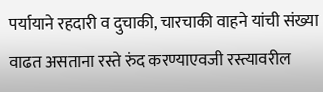पर्यायाने रहदारी व दुचाकी, चारचाकी वाहने यांची संख्या वाढत असताना रस्ते रुंद करण्याएवजी रस्त्यावरील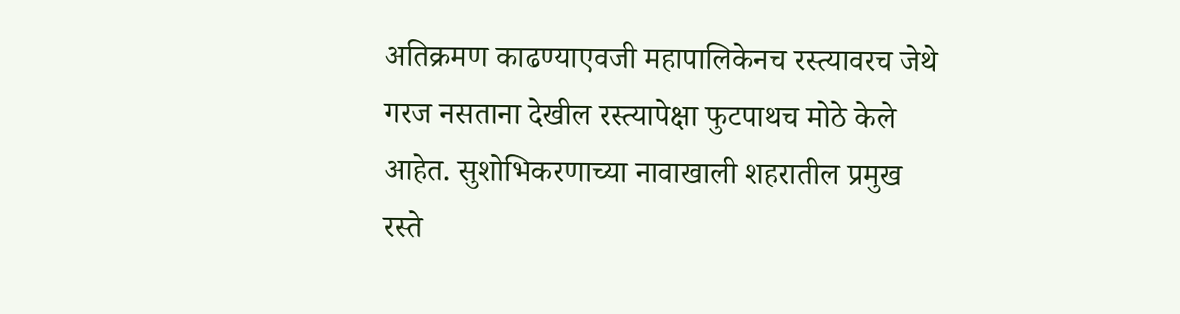अतिक्रमण काढण्याएवजी महापालिकेनच रस्त्यावरच जेथे गरज नसताना देखील रस्त्यापेक्षा फुटपाथच मोठे केले आहेत. सुशोभिकरणाच्या नावाखाली शहरातील प्रमुख रस्ते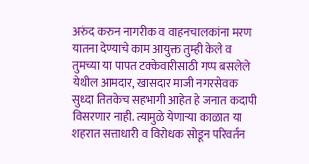अरुंद करुन नागरीक व वाहनचालकांना मरण यातना देण्याचे काम आयुक्त तुम्ही केले व तुमच्या या पापत टक्केवारीसाठी गप्प बसलेले येथील आमदार, खासदार माजी नगरसेवक सुध्दा तितकेच सहभागी आहेत हे जनात कदापी विसरणार नाही. त्यामुळे येणाऱ्या काळात या शहरात सत्ताधारी व विरोधक सोडून परिवर्तन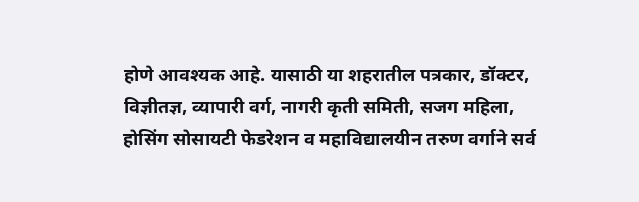होणे आवश्यक आहे. यासाठी या शहरातील पत्रकार, डॉक्टर, विज्ञीतज्ञ, व्यापारी वर्ग, नागरी कृती समिती, सजग महिला, होसिंग सोसायटी फेडरेशन व महाविद्यालयीन तरुण वर्गाने सर्व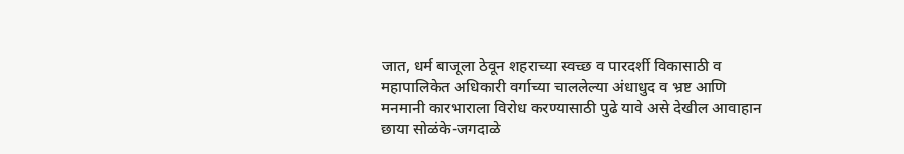जात, धर्म बाजूला ठेवून शहराच्या स्वच्छ व पारदर्शी विकासाठी व महापालिकेत अधिकारी वर्गाच्या चाललेल्या अंधाधुद व भ्रष्ट आणि मनमानी कारभाराला विरोध करण्यासाठी पुढे यावे असे देखील आवाहान छाया सोळंके-जगदाळे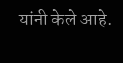यांनी केले आहे.